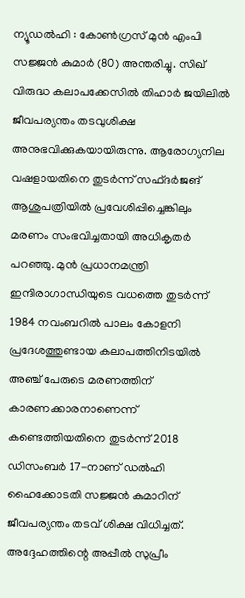ന്യൂഡൽഹി : കോൺഗ്രസ് മുൻ എംപി സജ്ജൻ കുമാർ (80) അന്തരിച്ചു. സിഖ് വിരുദ്ധ കലാപക്കേസിൽ തിഹാർ ജയിലിൽ ജീവപര്യന്തം തടവുശിക്ഷ അനുഭവിക്കുകയായിരുന്നു. ആരോഗ്യനില വഷളായതിനെ തുടർന്ന് സഫ്ദർജങ് ആശുപത്രിയിൽ പ്രവേശിപ്പിച്ചെങ്കിലും മരണം സംഭവിച്ചതായി അധികൃതർ പറഞ്ഞു. മുൻ പ്രധാനമന്ത്രി ഇന്ദിരാഗാന്ധിയുടെ വധത്തെ തുടർന്ന് 1984 നവംബറിൽ പാലം കോളനി പ്രദേശത്തുണ്ടായ കലാപത്തിനിടയിൽ അഞ്ച് പേരുടെ മരണത്തിന് കാരണക്കാരനാണെന്ന് കണ്ടെത്തിയതിനെ തുടർന്ന് 2018 ഡിസംബർ 17-നാണ് ഡൽഹി ഹൈക്കോടതി സജ്ജൻ കുമാറിന് ജീവപര്യന്തം തടവ് ശിക്ഷ വിധിച്ചത്.
അദ്ദേഹത്തിന്റെ അപ്പീൽ സുപ്രീം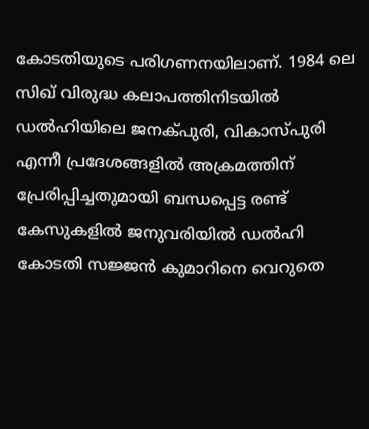കോടതിയുടെ പരിഗണനയിലാണ്. 1984 ലെ സിഖ് വിരുദ്ധ കലാപത്തിനിടയിൽ ഡൽഹിയിലെ ജനക്പുരി, വികാസ്പുരി എന്നീ പ്രദേശങ്ങളിൽ അക്രമത്തിന് പ്രേരിപ്പിച്ചതുമായി ബന്ധപ്പെട്ട രണ്ട് കേസുകളിൽ ജനുവരിയിൽ ഡൽഹി കോടതി സജ്ജൻ കുമാറിനെ വെറുതെ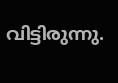വിട്ടിരുന്നു.